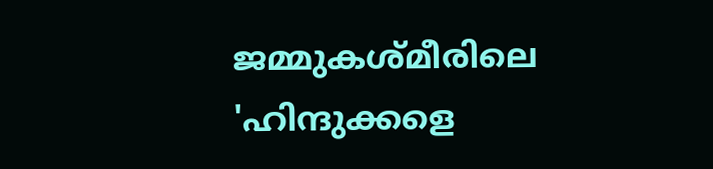ജമ്മുകശ്മീരിലെ 'ഹിന്ദുക്കളെ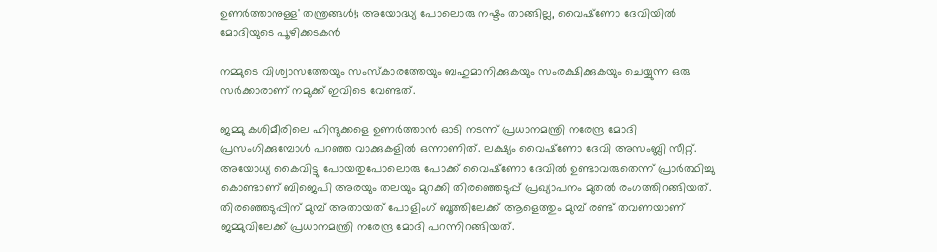ഉണര്‍ത്താനുള്ള' തന്ത്രങ്ങള്‍!; അയോദ്ധ്യ പോലൊരു നഷ്ടം താങ്ങില്ല, വൈഷ്‌ണോ ദേവിയില്‍ മോദിയുടെ പൂഴിക്കടകന്‍

നമ്മുടെ വിശ്വാസത്തേയും സംസ്‌കാരത്തേയും ബഹുമാനിക്കുകയും സംരക്ഷിക്കുകയും ചെയ്യുന്ന ഒരു സര്‍ക്കാരാണ് നമുക്ക് ഇവിടെ വേണ്ടത്.

ജമ്മു കശിമീരിലെ ഹിന്ദുക്കളെ ഉണര്‍ത്താന്‍ ഓടി നടന്ന് പ്രധാനമന്ത്രി നരേന്ദ്ര മോദി പ്രസംഗിക്കുമ്പോള്‍ പറഞ്ഞ വാക്കുകളില്‍ ഒന്നാണിത്. ലക്ഷ്യം വൈഷ്‌ണോ ദേവി അസംബ്ലി സീറ്റ്. അയോധ്യ കൈവിട്ടു പോയതുപോലൊരു പോക്ക് വൈഷ്‌ണോ ദേവില്‍ ഉണ്ടാവരുതെന്ന് പ്രാര്‍ത്ഥിച്ചു കൊണ്ടാണ് ബിജെപി അരയും തലയും മുറക്കി തിരഞ്ഞെടുപ്പ് പ്രഖ്യാപനം മുതല്‍ രംഗത്തിറങ്ങിയത്. തിരഞ്ഞെടുപ്പിന് മുമ്പ് അതായത് പോളിംഗ് ബൂത്തിലേക്ക് ആളെത്തും മുമ്പ് രണ്ട് തവണയാണ് ജമ്മുവിലേക്ക് പ്രധാനമന്ത്രി നരേന്ദ്ര മോദി പറന്നിറങ്ങിയത്.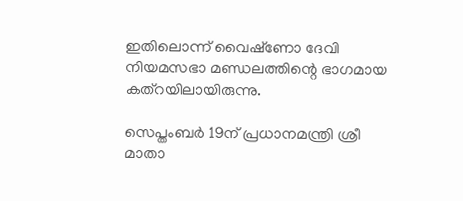ഇതിലൊന്ന് വൈഷ്‌ണോ ദേവി നിയമസഭാ മണ്ഡലത്തിന്റെ ഭാഗമായ കത്‌റയിലായിരുന്നു.

സെപ്തംബര്‍ 19ന് പ്രധാനമന്ത്രി ശ്രീ മാതാ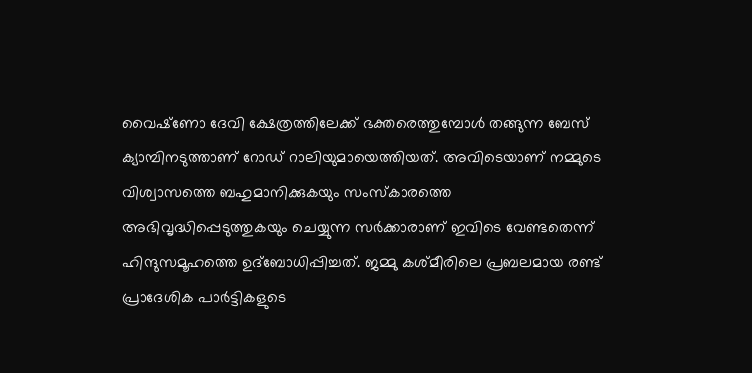വൈഷ്‌ണോ ദേവി ക്ഷേത്രത്തിലേക്ക് ഭക്തരെത്തുമ്പോള്‍ തങ്ങുന്ന ബേസ് ക്യാമ്പിനടുത്താണ് റോഡ് റാലിയുമായെത്തിയത്. അവിടെയാണ് നമ്മുടെ വിശ്വാസത്തെ ബഹുമാനിക്കുകയും സംസ്‌കാരത്തെ അഭിവൃദ്ധിപ്പെടുത്തുകയും ചെയ്യുന്ന സര്‍ക്കാരാണ് ഇവിടെ വേണ്ടതെന്ന് ഹിന്ദുസമൂഹത്തെ ഉദ്‌ബോധിപ്പിച്ചത്. ജമ്മു കശ്മീരിലെ പ്രബലമായ രണ്ട് പ്രാദേശിക പാര്‍ട്ടികളുടെ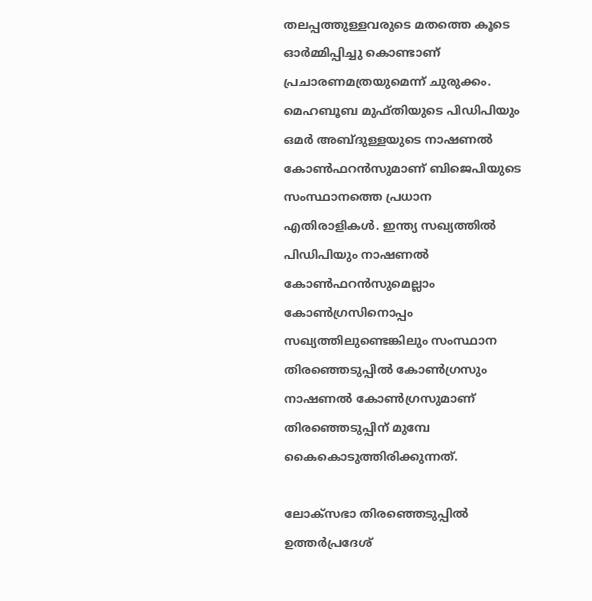തലപ്പത്തുള്ളവരുടെ മതത്തെ കൂടെ ഓര്‍മ്മിപ്പിച്ചു കൊണ്ടാണ് പ്രചാരണമത്രയുമെന്ന് ചുരുക്കം. മെഹബൂബ മുഫ്തിയുടെ പിഡിപിയും ഒമര്‍ അബ്ദുള്ളയുടെ നാഷണല്‍ കോണ്‍ഫറന്‍സുമാണ് ബിജെപിയുടെ സംസ്ഥാനത്തെ പ്രധാന എതിരാളികള്‍. ഇന്ത്യ സഖ്യത്തില്‍ പിഡിപിയും നാഷണല്‍ കോണ്‍ഫറന്‍സുമെല്ലാം കോണ്‍ഗ്രസിനൊപ്പം സഖ്യത്തിലുണ്ടെങ്കിലും സംസ്ഥാന തിരഞ്ഞെടുപ്പില്‍ കോണ്‍ഗ്രസും നാഷണല്‍ കോണ്‍ഗ്രസുമാണ് തിരഞ്ഞെടുപ്പിന് മുമ്പേ കൈകൊടുത്തിരിക്കുന്നത്.

ലോക്‌സഭാ തിരഞ്ഞെടുപ്പില്‍ ഉത്തര്‍പ്രദേശ്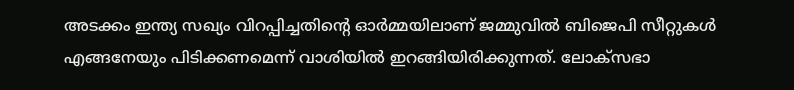അടക്കം ഇന്ത്യ സഖ്യം വിറപ്പിച്ചതിന്റെ ഓര്‍മ്മയിലാണ് ജമ്മുവില്‍ ബിജെപി സീറ്റുകള്‍ എങ്ങനേയും പിടിക്കണമെന്ന് വാശിയില്‍ ഇറങ്ങിയിരിക്കുന്നത്. ലോക്സഭാ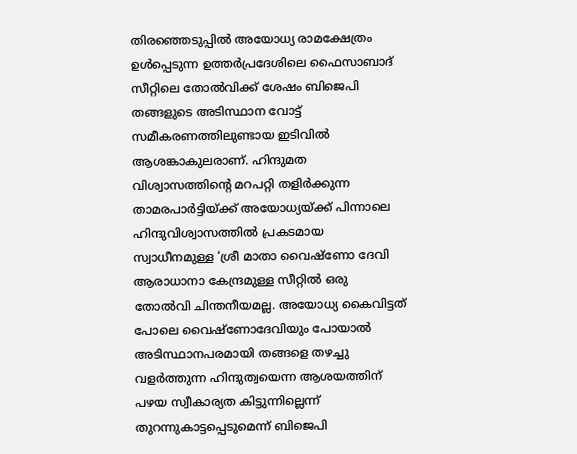തിരഞ്ഞെടുപ്പില്‍ അയോധ്യ രാമക്ഷേത്രം ഉള്‍പ്പെടുന്ന ഉത്തര്‍പ്രദേശിലെ ഫൈസാബാദ് സീറ്റിലെ തോല്‍വിക്ക് ശേഷം ബിജെപി തങ്ങളുടെ അടിസ്ഥാന വോട്ട് സമീകരണത്തിലുണ്ടായ ഇടിവില്‍ ആശങ്കാകുലരാണ്. ഹിന്ദുമത വിശ്വാസത്തിന്റെ മറപറ്റി തളിര്‍ക്കുന്ന താമരപാര്‍ട്ടിയ്ക്ക് അയോധ്യയ്ക്ക് പിന്നാലെ ഹിന്ദുവിശ്വാസത്തില്‍ പ്രകടമായ സ്വാധീനമുള്ള ‘ശ്രീ മാതാ വൈഷ്‌ണോ ദേവി ആരാധാനാ കേന്ദ്രമുള്ള സീറ്റില്‍ ഒരു തോല്‍വി ചിന്തനീയമല്ല. അയോധ്യ കൈവിട്ടത് പോലെ വൈഷ്‌ണോദേവിയും പോയാല്‍ അടിസ്ഥാനപരമായി തങ്ങളെ തഴച്ചു വളര്‍ത്തുന്ന ഹിന്ദുത്വയെന്ന ആശയത്തിന് പഴയ സ്വീകാര്യത കിട്ടുന്നില്ലെന്ന് തുറന്നുകാട്ടപ്പെടുമെന്ന് ബിജെപി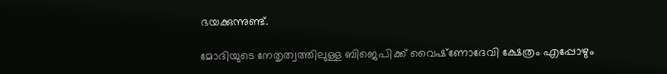ഭയക്കുന്നുണ്ട്.

മോദിയുടെ നേതൃത്വത്തിലുള്ള ബിജെപിക്ക് വൈഷ്‌ണോദേവി ക്ഷേത്രം എപ്പോഴും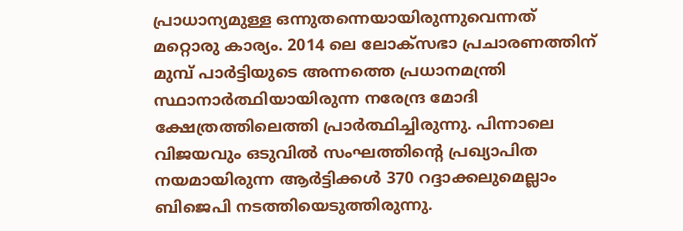പ്രാധാന്യമുള്ള ഒന്നുതന്നെയായിരുന്നുവെന്നത് മറ്റൊരു കാര്യം. 2014 ലെ ലോക്സഭാ പ്രചാരണത്തിന് മുമ്പ് പാര്‍ട്ടിയുടെ അന്നത്തെ പ്രധാനമന്ത്രി സ്ഥാനാര്‍ത്ഥിയായിരുന്ന നരേന്ദ്ര മോദി ക്ഷേത്രത്തിലെത്തി പ്രാര്‍ത്ഥിച്ചിരുന്നു. പിന്നാലെ വിജയവും ഒടുവില്‍ സംഘത്തിന്റെ പ്രഖ്യാപിത നയമായിരുന്ന ആര്‍ട്ടിക്കള്‍ 370 റദ്ദാക്കലുമെല്ലാം ബിജെപി നടത്തിയെടുത്തിരുന്നു.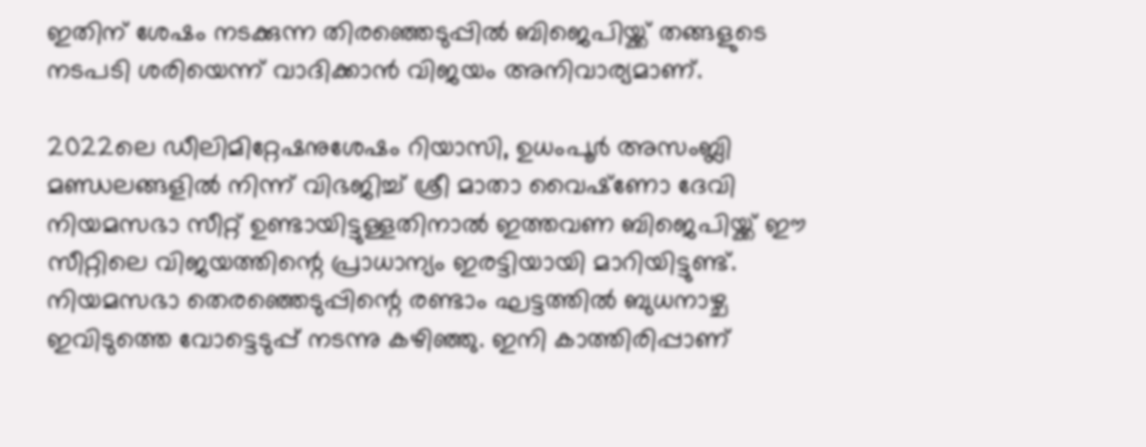ഇതിന് ശേഷം നടക്കുന്ന തിരഞ്ഞെടുപ്പില്‍ ബിജെപിയ്ക്ക് തങ്ങളുടെ നടപടി ശരിയെന്ന് വാദിക്കാന്‍ വിജയം അനിവാര്യമാണ്.

2022ലെ ഡീലിമിറ്റേഷനുശേഷം റിയാസി, ഉധംപൂര്‍ അസംബ്ലി മണ്ഡലങ്ങളില്‍ നിന്ന് വിഭജിച്ച് ശ്രീ മാതാ വൈഷ്‌ണോ ദേവി നിയമസഭാ സീറ്റ് ഉണ്ടായിട്ടുള്ളതിനാല്‍ ഇത്തവണ ബിജെപിയ്ക്ക് ഈ സീറ്റിലെ വിജയത്തിന്റെ പ്രാധാന്യം ഇരട്ടിയായി മാറിയിട്ടുണ്ട്. നിയമസഭാ തെരഞ്ഞെടുപ്പിന്റെ രണ്ടാം ഘട്ടത്തില്‍ ബുധനാഴ്ച ഇവിടുത്തെ വോട്ടെടുപ്പ് നടന്നു കഴിഞ്ഞു. ഇനി കാത്തിരിപ്പാണ്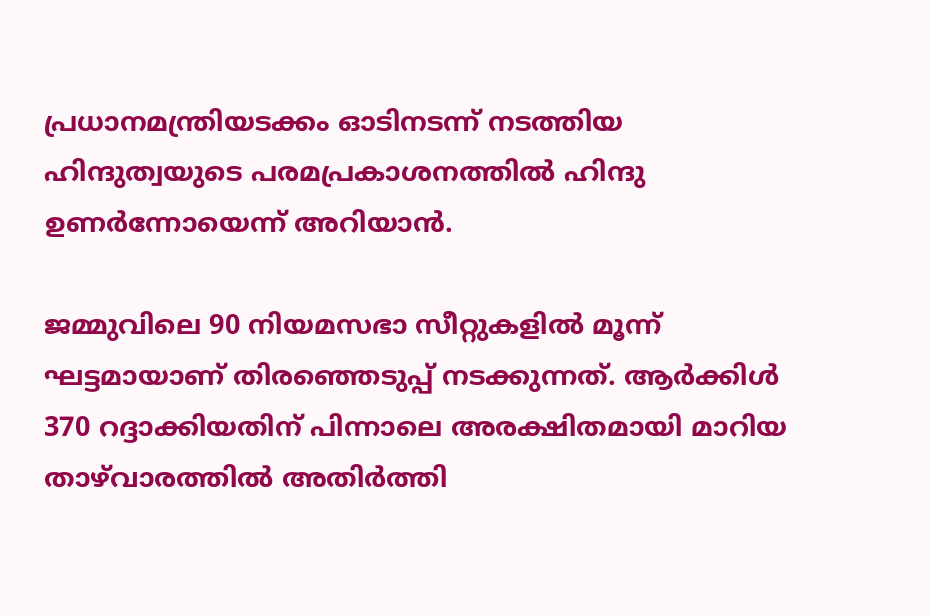പ്രധാനമന്ത്രിയടക്കം ഓടിനടന്ന് നടത്തിയ ഹിന്ദുത്വയുടെ പരമപ്രകാശനത്തില്‍ ഹിന്ദു ഉണര്‍ന്നോയെന്ന് അറിയാന്‍.

ജമ്മുവിലെ 90 നിയമസഭാ സീറ്റുകളില്‍ മൂന്ന് ഘട്ടമായാണ് തിരഞ്ഞെടുപ്പ് നടക്കുന്നത്. ആര്‍ക്കിള്‍ 370 റദ്ദാക്കിയതിന് പിന്നാലെ അരക്ഷിതമായി മാറിയ താഴ്‌വാരത്തില്‍ അതിര്‍ത്തി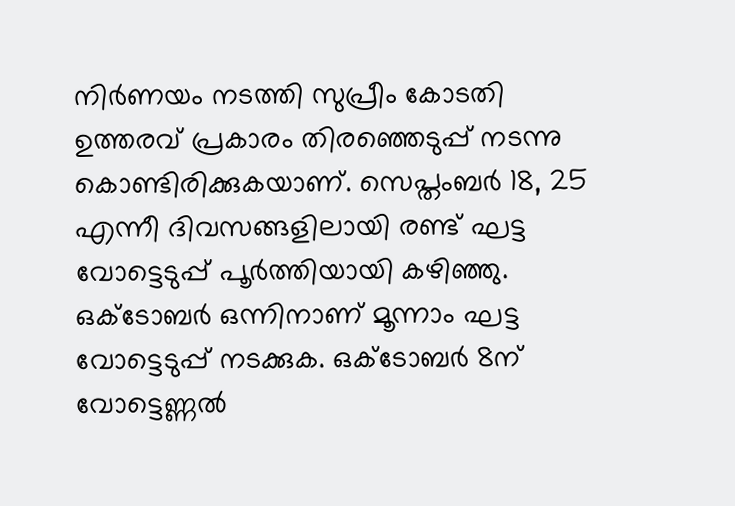നിര്‍ണയം നടത്തി സുപ്രീം കോടതി ഉത്തരവ് പ്രകാരം തിരഞ്ഞെടുപ്പ് നടന്നു കൊണ്ടിരിക്കുകയാണ്. സെപ്തംബര്‍ 18, 25 എന്നീ ദിവസങ്ങളിലായി രണ്ട് ഘട്ട വോട്ടെടുപ്പ് പൂര്‍ത്തിയായി കഴിഞ്ഞു. ഒക്ടോബര്‍ ഒന്നിനാണ് മൂന്നാം ഘട്ട വോട്ടെടുപ്പ് നടക്കുക. ഒക്ടോബര്‍ 8ന് വോട്ടെണ്ണല്‍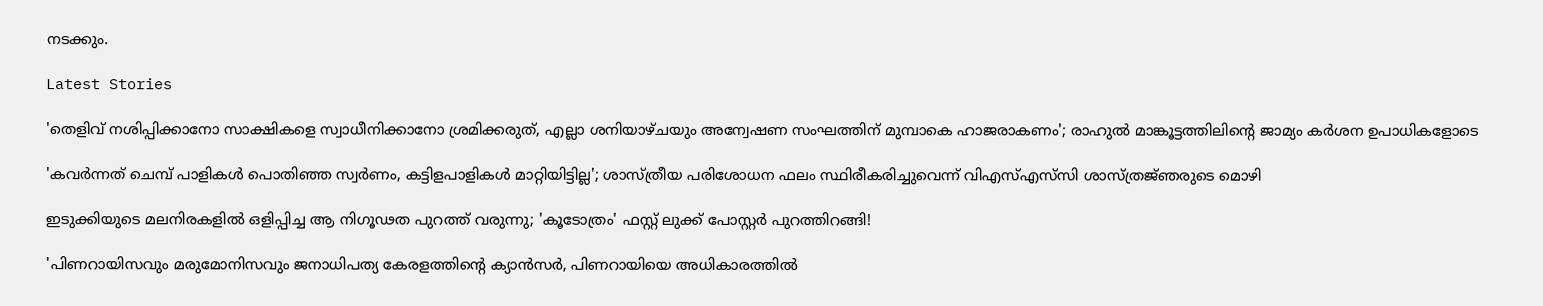നടക്കും.

Latest Stories

'തെളിവ് നശിപ്പിക്കാനോ സാക്ഷികളെ സ്വാധീനിക്കാനോ ശ്രമിക്കരുത്, എല്ലാ ശനിയാഴ്ചയും അന്വേഷണ സംഘത്തിന് മുമ്പാകെ ഹാജരാകണം'; രാഹുൽ മാങ്കൂട്ടത്തിലിന്റെ ജാമ്യം കർശന ഉപാധികളോടെ

'കവർന്നത് ചെമ്പ് പാളികൾ പൊതിഞ്ഞ സ്വർണം, കട്ടിളപാളികൾ മാറ്റിയിട്ടില്ല'; ശാസ്ത്രീയ പരിശോധന ഫലം സ്ഥിരീകരിച്ചുവെന്ന് വിഎസ്എസ്‍സി ശാസ്ത്രജ്‌ഞരുടെ മൊഴി

ഇടുക്കിയുടെ മലനിരകളില്‍ ഒളിപ്പിച്ച ആ നിഗൂഢത പുറത്ത് വരുന്നു; 'കൂടോത്രം' ഫസ്റ്റ് ലുക്ക് പോസ്റ്റര്‍ പുറത്തിറങ്ങി!

'പിണറായിസവും മരുമോനിസവും ജനാധിപത്യ കേരളത്തിന്റെ ക്യാൻസർ, പിണറായിയെ അധികാരത്തിൽ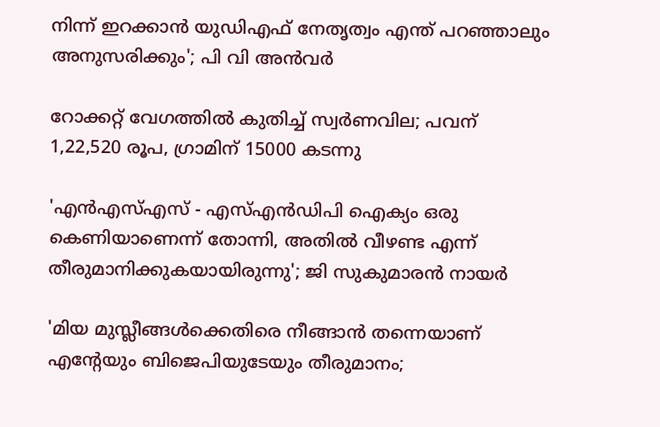നിന്ന് ഇറക്കാൻ യുഡിഎഫ് നേതൃത്വം എന്ത്‌ പറഞ്ഞാലും അനുസരിക്കും'; പി വി അൻവർ

റോക്കറ്റ് വേഗത്തിൽ കുതിച്ച് സ്വർണവില; പവന് 1,22,520 രൂപ, ഗ്രാമിന് 15000 കടന്നു

'എന്‍എസ്എസ് - എസ്എന്‍ഡിപി ഐക്യം ഒരു കെണിയാണെന്ന് തോന്നി, അതിൽ വീഴണ്ട എന്ന് തീരുമാനിക്കുകയായിരുന്നു'; ജി സുകുമാരൻ നായർ

'മിയ മുസ്ലീങ്ങള്‍ക്കെതിരെ നീങ്ങാന്‍ തന്നെയാണ് എന്റേയും ബിജെപിയുടേയും തീരുമാനം;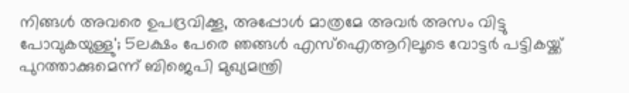നിങ്ങള്‍ അവരെ ഉപദ്രവിക്കൂ, അപ്പോള്‍ മാത്രമേ അവര്‍ അസം വിട്ടു പോവുകയുള്ളു'; 5ലക്ഷം പേരെ ഞങ്ങള്‍ എസ്‌ഐആറിലൂടെ വോട്ടര്‍ പട്ടികയ്ക്ക് പുറത്താക്കുമെന്ന് ബിജെപി മുഖ്യമന്ത്രി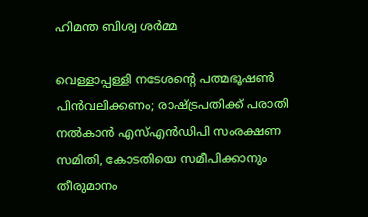ഹിമന്ത ബിശ്വ ശര്‍മ്മ

വെള്ളാപ്പള്ളി നടേശന്റെ പത്മഭൂഷൺ പിൻവലിക്കണം; രാഷ്ട്രപതിക്ക് പരാതി നൽകാൻ എസ്എൻഡിപി സംരക്ഷണ സമിതി, കോടതിയെ സമീപിക്കാനും തീരുമാനം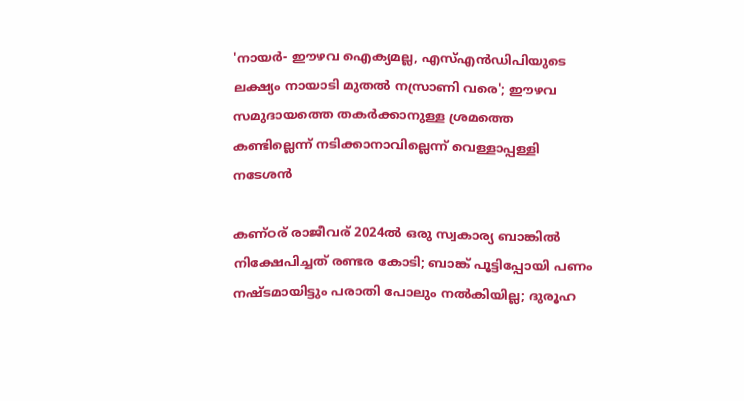'നായർ- ഈഴവ ഐക്യമല്ല, എസ്എൻഡിപിയുടെ ലക്ഷ്യം നായാടി മുതൽ നസ്രാണി വരെ'; ഈഴവ സമുദായത്തെ തകർക്കാനുള്ള ശ്രമത്തെ കണ്ടില്ലെന്ന് നടിക്കാനാവില്ലെന്ന് വെള്ളാപ്പള്ളി നടേശൻ

കണ്ഠര് രാജീവര് 2024ല്‍ ഒരു സ്വകാര്യ ബാങ്കില്‍ നിക്ഷേപിച്ചത് രണ്ടര കോടി; ബാങ്ക് പൂട്ടിപ്പോയി പണം നഷ്ടമായിട്ടും പരാതി പോലും നല്‍കിയില്ല; ദുരൂഹ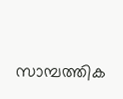സാമ്പത്തിക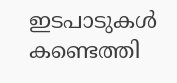ഇടപാടുകള്‍ കണ്ടെത്തി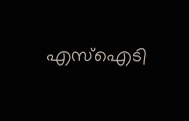എസ്‌ഐടി